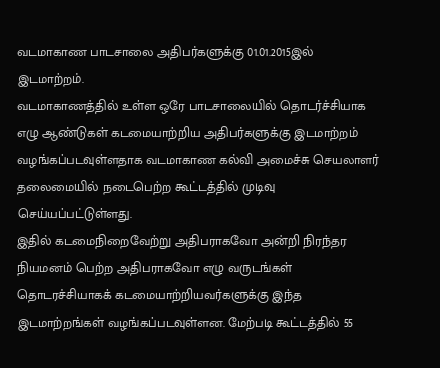வடமாகாண பாடசாலை அதிபர்களுக்கு 01.01.2015இல் இடமாற்றம்.
வடமாகாணத்தில் உள்ள ஒரே பாடசாலையில் தொடர்ச்சியாக எழு ஆண்டுகள் கடமையாற்றிய அதிபர்களுக்கு இடமாற்றம் வழங்கப்படவுள்ளதாக வடமாகாண கல்வி அமைச்சு செயலாளர் தலைமையில் நடைபெற்ற கூட்டத்தில் முடிவு செய்யப்பட்டுள்ளது.
இதில் கடமைநிறைவேற்று அதிபராகவோ அன்றி நிரந்தர நியமனம் பெற்ற அதிபராகவோ எழு வருடங்கள் தொடரச்சியாகக் கடமையாற்றியவர்களுக்கு இந்த இடமாற்றங்கள் வழங்கப்படவுள்ளன. மேற்படி கூட்டத்தில் 55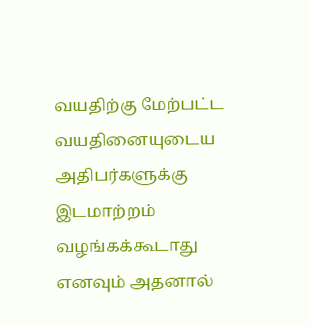வயதிற்கு மேற்பட்ட வயதினையுடைய அதிபர்களுக்கு இடமாற்றம் வழங்கக்கூடாது எனவும் அதனால்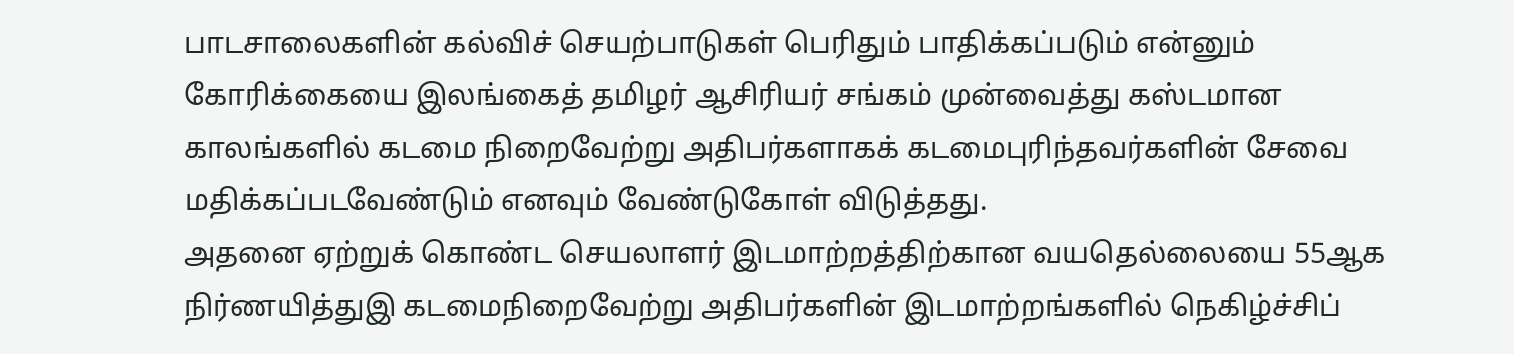பாடசாலைகளின் கல்விச் செயற்பாடுகள் பெரிதும் பாதிக்கப்படும் என்னும் கோரிக்கையை இலங்கைத் தமிழர் ஆசிரியர் சங்கம் முன்வைத்து கஸ்டமான காலங்களில் கடமை நிறைவேற்று அதிபர்களாகக் கடமைபுரிந்தவர்களின் சேவை மதிக்கப்படவேண்டும் எனவும் வேண்டுகோள் விடுத்தது.
அதனை ஏற்றுக் கொண்ட செயலாளர் இடமாற்றத்திற்கான வயதெல்லையை 55ஆக நிர்ணயித்துஇ கடமைநிறைவேற்று அதிபர்களின் இடமாற்றங்களில் நெகிழ்ச்சிப்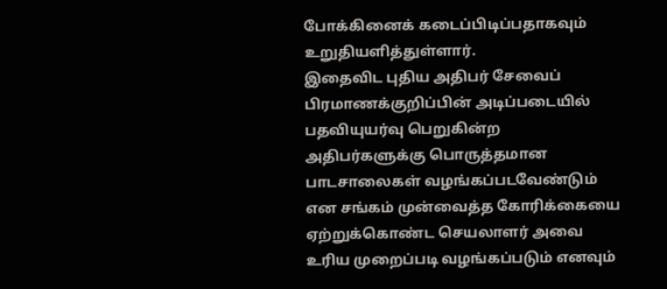போக்கினைக் கடைப்பிடிப்பதாகவும் உறுதியளித்துள்ளார்.
இதைவிட புதிய அதிபர் சேவைப் பிரமாணக்குறிப்பின் அடிப்படையில் பதவியுயர்வு பெறுகின்ற அதிபர்களுக்கு பொருத்தமான பாடசாலைகள் வழங்கப்படவேண்டும் என சங்கம் முன்வைத்த கோரிக்கையை ஏற்றுக்கொண்ட செயலாளர் அவை உரிய முறைப்படி வழங்கப்படும் எனவும்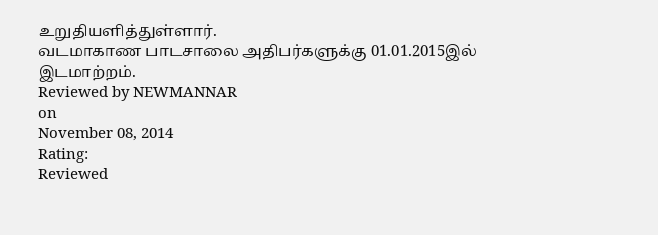உறுதியளித்துள்ளார்.
வடமாகாண பாடசாலை அதிபர்களுக்கு 01.01.2015இல் இடமாற்றம்.
Reviewed by NEWMANNAR
on
November 08, 2014
Rating:
Reviewed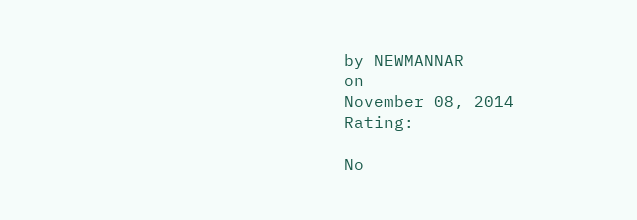by NEWMANNAR
on
November 08, 2014
Rating:

No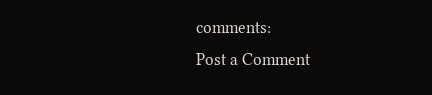comments:
Post a Comment